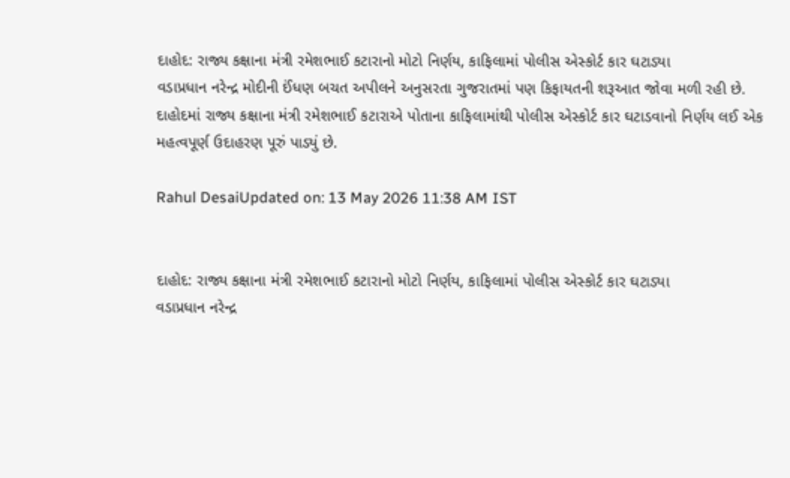દાહોદ: રાજ્ય કક્ષાના મંત્રી રમેશભાઈ કટારાનો મોટો નિર્ણય, કાફિલામાં પોલીસ એસ્કોર્ટ કાર ઘટાડ્યા
વડાપ્રધાન નરેન્દ્ર મોદીની ઈંધણ બચત અપીલને અનુસરતા ગુજરાતમાં પણ કિફાયતની શરૂઆત જોવા મળી રહી છે. દાહોદમાં રાજ્ય કક્ષાના મંત્રી રમેશભાઈ કટારાએ પોતાના કાફિલામાંથી પોલીસ એસ્કોર્ટ કાર ઘટાડવાનો નિર્ણય લઈ એક મહત્વપૂર્ણ ઉદાહરણ પૂરું પાડ્યું છે.

Rahul DesaiUpdated on: 13 May 2026 11:38 AM IST


દાહોદ: રાજ્ય કક્ષાના મંત્રી રમેશભાઈ કટારાનો મોટો નિર્ણય, કાફિલામાં પોલીસ એસ્કોર્ટ કાર ઘટાડ્યા
વડાપ્રધાન નરેન્દ્ર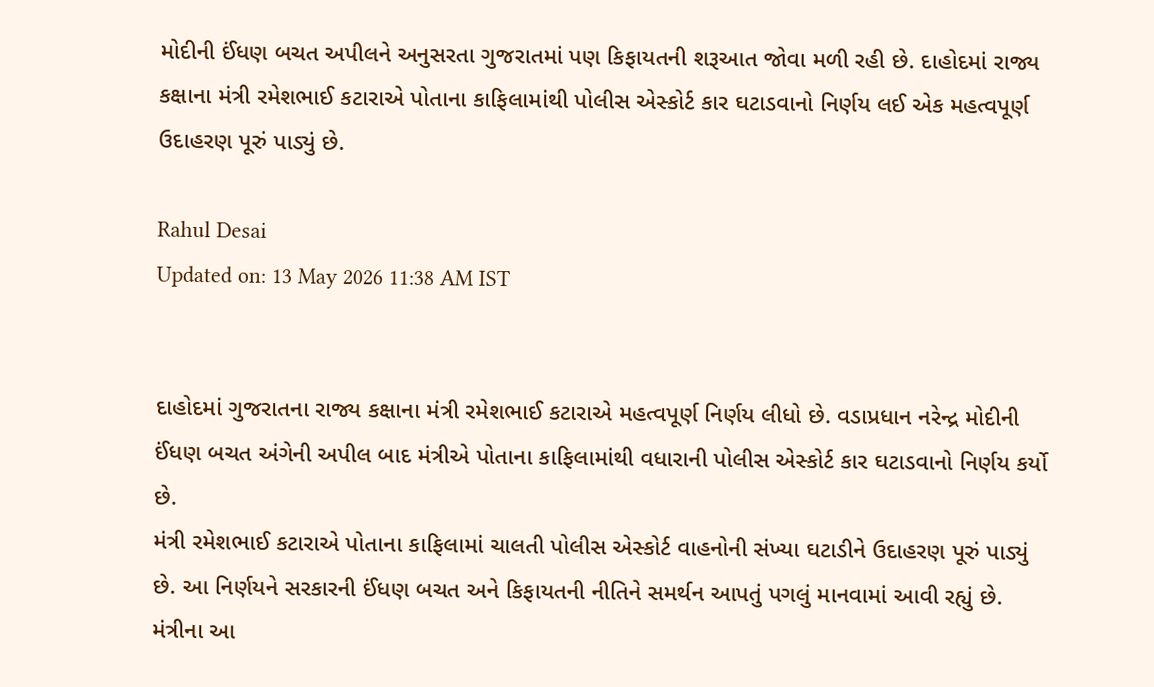મોદીની ઈંધણ બચત અપીલને અનુસરતા ગુજરાતમાં પણ કિફાયતની શરૂઆત જોવા મળી રહી છે. દાહોદમાં રાજ્ય કક્ષાના મંત્રી રમેશભાઈ કટારાએ પોતાના કાફિલામાંથી પોલીસ એસ્કોર્ટ કાર ઘટાડવાનો નિર્ણય લઈ એક મહત્વપૂર્ણ ઉદાહરણ પૂરું પાડ્યું છે.

Rahul Desai
Updated on: 13 May 2026 11:38 AM IST


દાહોદમાં ગુજરાતના રાજ્ય કક્ષાના મંત્રી રમેશભાઈ કટારાએ મહત્વપૂર્ણ નિર્ણય લીધો છે. વડાપ્રધાન નરેન્દ્ર મોદીની ઈંધણ બચત અંગેની અપીલ બાદ મંત્રીએ પોતાના કાફિલામાંથી વધારાની પોલીસ એસ્કોર્ટ કાર ઘટાડવાનો નિર્ણય કર્યો છે.
મંત્રી રમેશભાઈ કટારાએ પોતાના કાફિલામાં ચાલતી પોલીસ એસ્કોર્ટ વાહનોની સંખ્યા ઘટાડીને ઉદાહરણ પૂરું પાડ્યું છે. આ નિર્ણયને સરકારની ઈંધણ બચત અને કિફાયતની નીતિને સમર્થન આપતું પગલું માનવામાં આવી રહ્યું છે.
મંત્રીના આ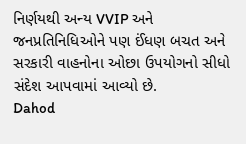નિર્ણયથી અન્ય VVIP અને જનપ્રતિનિધિઓને પણ ઈંધણ બચત અને સરકારી વાહનોના ઓછા ઉપયોગનો સીધો સંદેશ આપવામાં આવ્યો છે.
Dahod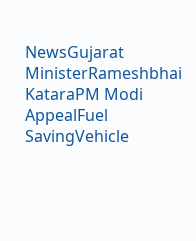NewsGujarat MinisterRameshbhai KataraPM Modi AppealFuel SavingVehicle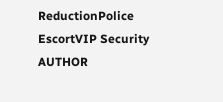ReductionPolice EscortVIP Security
AUTHOR